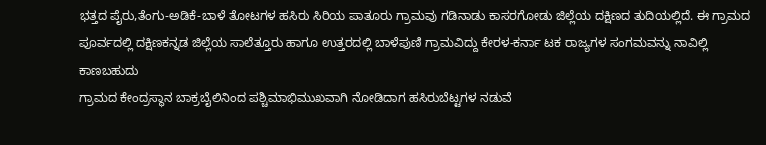ಭತ್ತದ ಪೈರು,ತೆಂಗು-ಅಡಿಕೆ-ಬಾಳೆ ತೋಟಗಳ ಹಸಿರು ಸಿರಿಯ ಪಾತೂರು ಗ್ರಾಮವು ಗಡಿನಾಡು ಕಾಸರಗೋಡು ಜಿಲ್ಲೆಯ ದಕ್ಷಿಣದ ತುದಿಯಲ್ಲಿದೆ. ಈ ಗ್ರಾಮದ ಪೂರ್ವದಲ್ಲಿ ದಕ್ಷಿಣಕನ್ನಡ ಜಿಲ್ಲೆಯ ಸಾಲೆತ್ತೂರು ಹಾಗೂ ಉತ್ತರದಲ್ಲಿ ಬಾಳೆಪುಣಿ ಗ್ರಾಮವಿದ್ದು ಕೇರಳ-ಕರ್ನಾ ಟಕ ರಾಜ್ಯಗಳ ಸಂಗಮವನ್ನು ನಾವಿಲ್ಲಿ ಕಾಣಬಹುದು
ಗ್ರಾಮದ ಕೇಂದ್ರಸ್ಥಾನ ಬಾಕ್ರಬೈಲಿನಿಂದ ಪಶ್ಚಿಮಾಭಿಮುಖವಾಗಿ ನೋಡಿದಾಗ ಹಸಿರುಬೆಟ್ಟಗಳ ನಡುವೆ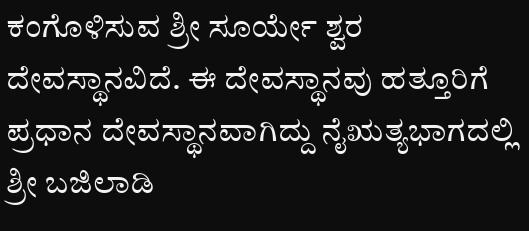ಕಂಗೊಳಿಸುವ ಶ್ರೀ ಸೂರ್ಯೇ ಶ್ವರ ದೇವಸ್ಥಾನವಿದೆ. ಈ ದೇವಸ್ಥಾನವು ಹತ್ತೂರಿಗೆ ಪ್ರಧಾನ ದೇವಸ್ಥಾನವಾಗಿದ್ದು ನೈಋತ್ಯಭಾಗದಲ್ಲಿ ಶ್ರೀ ಬಜಿಲಾಡಿ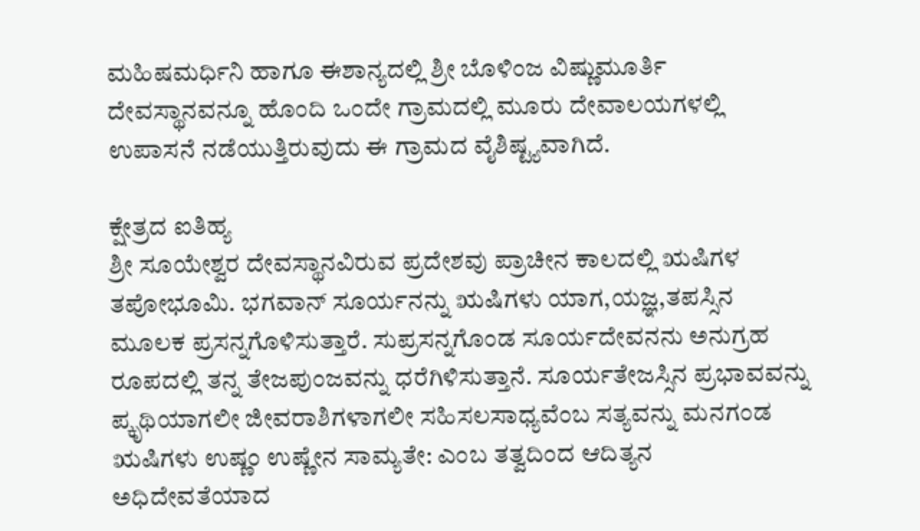ಮಹಿಷಮರ್ಧಿನಿ ಹಾಗೂ ಈಶಾನ್ಯದಲ್ಲಿ ಶ್ರೀ ಬೊಳಿಂಜ ವಿಷ್ಣುಮೂರ್ತಿ ದೇವಸ್ಥಾನವನ್ನೂ ಹೊಂದಿ ಒಂದೇ ಗ್ರಾಮದಲ್ಲಿ ಮೂರು ದೇವಾಲಯಗಳಲ್ಲಿ ಉಪಾಸನೆ ನಡೆಯುತ್ತಿರುವುದು ಈ ಗ್ರಾಮದ ವೈಶಿಷ್ಟ್ಯವಾಗಿದೆ.

ಕ್ಷೇತ್ರದ ಐತಿಹ್ಯ
ಶ್ರೀ ಸೂಯೇಶ್ವರ ದೇವಸ್ಥಾನವಿರುವ ಪ್ರದೇಶವು ಪ್ರಾಚೀನ ಕಾಲದಲ್ಲಿ ಋಷಿಗಳ ತಪೋಭೂಮಿ. ಭಗವಾನ್ ಸೂರ್ಯನನ್ನು ಋಷಿಗಳು ಯಾಗ,ಯಜ್ಞ,ತಪಸ್ಸಿನ ಮೂಲಕ ಪ್ರಸನ್ನಗೊಳಿಸುತ್ತಾರೆ. ಸುಪ್ರಸನ್ನಗೊಂಡ ಸೂರ್ಯದೇವನನು ಅನುಗ್ರಹ ರೂಪದಲ್ಲಿ ತನ್ನ ತೇಜಪುಂಜವನ್ನು ಧರೆಗಿಳಿಸುತ್ತಾನೆ. ಸೂರ್ಯತೇಜಸ್ಸಿನ ಪ್ರಭಾವವನ್ನು ಪ್ಕೃಥಿಯಾಗಲೀ ಜೀವರಾಶಿಗಳಾಗಲೀ ಸಹಿಸಲಸಾಧ್ಯವೆಂಬ ಸತ್ಯವನ್ನು ಮನಗಂಡ ಋಷಿಗಳು ಉಷ್ಣಂ ಉಷ್ಣೇನ ಸಾಮ್ಯತೇ: ಎಂಬ ತತ್ವದಿಂದ ಆದಿತ್ಯನ ಅಧಿದೇವತೆಯಾದ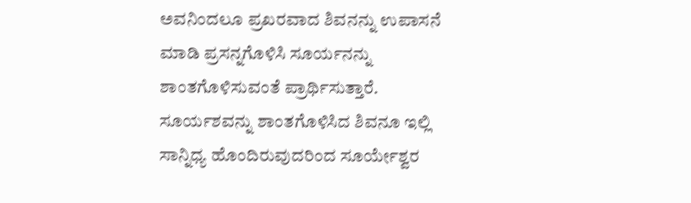ಅವನಿಂದಲೂ ಪ್ರಖರವಾದ ಶಿವನನ್ನು ಉಪಾಸನೆ ಮಾಡಿ ಪ್ರಸನ್ನಗೊಳಿಸಿ ಸೂರ್ಯನನ್ನು ಶಾಂತಗೊಳಿಸುವಂತೆ ಪ್ರಾರ್ಥಿಸುತ್ತಾರೆ. ಸೂರ್ಯಶವನ್ನು ಶಾಂತಗೊಳಿಸಿದ ಶಿವನೂ ಇಲ್ಲಿ ಸಾನ್ನಿಧ್ಯ ಹೊಂದಿರುವುದರಿಂದ ಸೂರ್ಯೇಶ್ವರ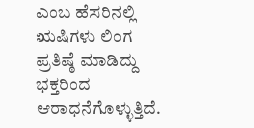ಎಂಬ ಹೆಸರಿನಲ್ಲಿ ಋಷಿಗಳು ಲಿಂಗ ಪ್ರತಿಷ್ಠೆ ಮಾಡಿದ್ದು ಭಕ್ತರಿಂದ ಆರಾಧನೆಗೊಳ್ಳುತ್ತಿದೆ.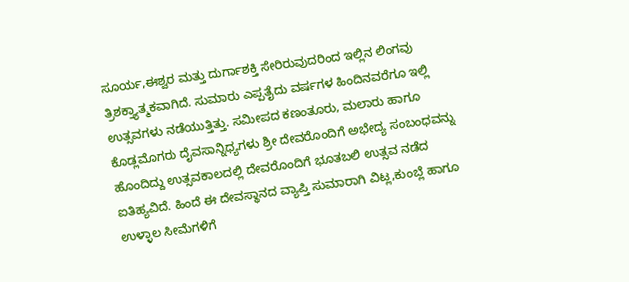ಸೂರ್ಯ,ಈಶ್ವರ ಮತ್ತು ದುರ್ಗಾಶಕ್ತಿ ಸೇರಿರುವುದರಿಂದ ಇಲ್ಲಿನ ಲಿಂಗವು ತ್ರಿಶಕ್ತ್ಯಾತ್ಮಕವಾಗಿದೆ. ಸುಮಾರು ಎಪ್ಪತೈದು ವರ್ಷಗಳ ಹಿಂದಿನವರೆಗೂ ಇಲ್ಲಿ ಉತ್ಸವಗಳು ನಡೆಯುತ್ತಿತ್ತು. ಸಮೀಪದ ಕಣಂತೂರು, ಮಲಾರು ಹಾಗೂ ಕೊಡ್ಲಮೊಗರು ದೈವಸಾನ್ನಿಧ್ಯಗಳು ಶ್ರೀ ದೇವರೊಂದಿಗೆ ಅಭೇದ್ಯ ಸಂಬಂಧವನ್ನು ಹೊಂದಿದ್ದು ಉತ್ಸವಕಾಲದಲ್ಲಿ ದೇವರೊಂದಿಗೆ ಭೂತಬಲಿ ಉತ್ಸವ ನಡೆದ ಐತಿಹ್ಯವಿದೆ. ಹಿಂದೆ ಈ ದೇವಸ್ಥಾನದ ವ್ಯಾಪ್ತಿ ಸುಮಾರಾಗಿ ವಿಟ್ಲ,ಕುಂಬ್ಲೆ ಹಾಗೂ ಉಳ್ಳಾಲ ಸೀಮೆಗಳಿಗೆ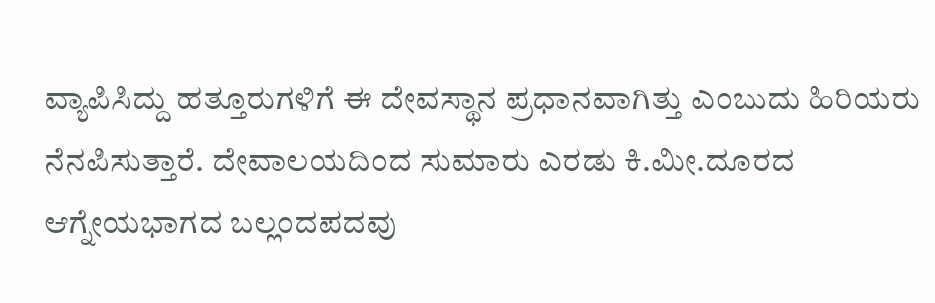ವ್ಯಾಪಿಸಿದ್ದು ಹತ್ತೂರುಗಳಿಗೆ ಈ ದೇವಸ್ಥಾನ ಪ್ರಧಾನವಾಗಿತ್ತು ಎಂಬುದು ಹಿರಿಯರು ನೆನಪಿಸುತ್ತಾರೆ. ದೇವಾಲಯದಿಂದ ಸುಮಾರು ಎರಡು ಕಿ.ಮೀ.ದೂರದ ಆಗ್ನೇಯಭಾಗದ ಬಲ್ಲಂದಪದವು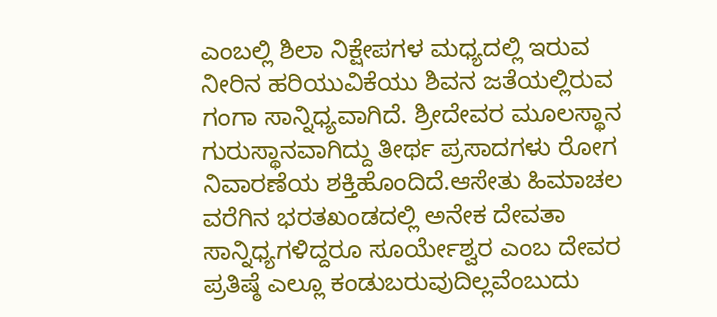ಎಂಬಲ್ಲಿ ಶಿಲಾ ನಿಕ್ಷೇಪಗಳ ಮಧ್ಯದಲ್ಲಿ ಇರುವ ನೀರಿನ ಹರಿಯುವಿಕೆಯು ಶಿವನ ಜತೆಯಲ್ಲಿರುವ ಗಂಗಾ ಸಾನ್ನಿಧ್ಯವಾಗಿದೆ. ಶ್ರೀದೇವರ ಮೂಲಸ್ಥಾನ ಗುರುಸ್ಥಾನವಾಗಿದ್ದು ತೀರ್ಥ ಪ್ರಸಾದಗಳು ರೋಗ ನಿವಾರಣೆಯ ಶಕ್ತಿಹೊಂದಿದೆ.ಆಸೇತು ಹಿಮಾಚಲ ವರೆಗಿನ ಭರತಖಂಡದಲ್ಲಿ ಅನೇಕ ದೇವತಾ ಸಾನ್ನಿಧ್ಯಗಳಿದ್ದರೂ ಸೂರ್ಯೇಶ್ವರ ಎಂಬ ದೇವರ ಪ್ರತಿಷ್ಠೆ ಎಲ್ಲೂ ಕಂಡುಬರುವುದಿಲ್ಲವೆಂಬುದು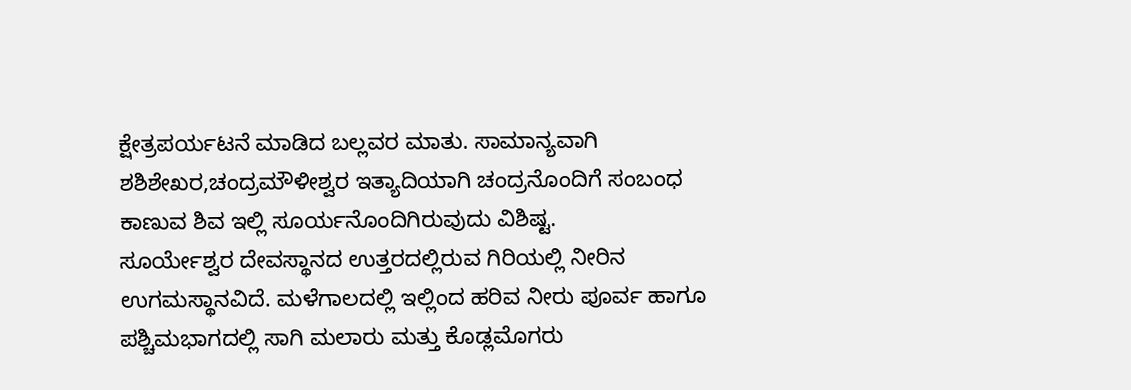ಕ್ಷೇತ್ರಪರ್ಯಟನೆ ಮಾಡಿದ ಬಲ್ಲವರ ಮಾತು. ಸಾಮಾನ್ಯವಾಗಿ ಶಶಿಶೇಖರ,ಚಂದ್ರಮೌಳೀಶ್ವರ ಇತ್ಯಾದಿಯಾಗಿ ಚಂದ್ರನೊಂದಿಗೆ ಸಂಬಂಧ ಕಾಣುವ ಶಿವ ಇಲ್ಲಿ ಸೂರ್ಯನೊಂದಿಗಿರುವುದು ವಿಶಿಷ್ಟ.
ಸೂರ್ಯೇಶ್ವರ ದೇವಸ್ಥಾನದ ಉತ್ತರದಲ್ಲಿರುವ ಗಿರಿಯಲ್ಲಿ ನೀರಿನ ಉಗಮಸ್ಥಾನವಿದೆ. ಮಳೆಗಾಲದಲ್ಲಿ ಇಲ್ಲಿಂದ ಹರಿವ ನೀರು ಪೂರ್ವ ಹಾಗೂ ಪಶ್ಚಿಮಭಾಗದಲ್ಲಿ ಸಾಗಿ ಮಲಾರು ಮತ್ತು ಕೊಡ್ಲಮೊಗರು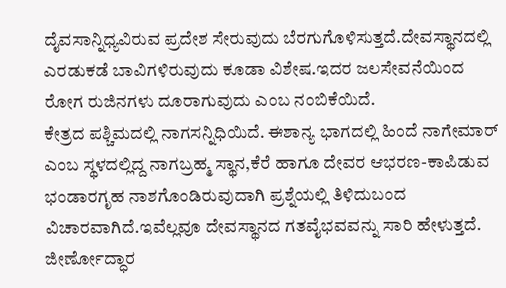ದೈವಸಾನ್ನಿಧ್ಯವಿರುವ ಪ್ರದೇಶ ಸೇರುವುದು ಬೆರಗುಗೊಳಿಸುತ್ತದೆ.ದೇವಸ್ಥಾನದಲ್ಲಿ ಎರಡುಕಡೆ ಬಾವಿಗಳಿರುವುದು ಕೂಡಾ ವಿಶೇಷ.ಇದರ ಜಲಸೇವನೆಯಿಂದ ರೋಗ ರುಜಿನಗಳು ದೂರಾಗುವುದು ಎಂಬ ನಂಬಿಕೆಯಿದೆ.
ಕೇತ್ರದ ಪಶ್ಚಿಮದಲ್ಲಿ ನಾಗಸನ್ನಿಧಿಯಿದೆ. ಈಶಾನ್ಯ ಭಾಗದಲ್ಲಿ ಹಿಂದೆ ನಾಗೇಮಾರ್ ಎಂಬ ಸ್ಥಳದಲ್ಲಿದ್ದ ನಾಗಬ್ರಹ್ಮ ಸ್ಥಾನ,ಕೆರೆ ಹಾಗೂ ದೇವರ ಆಭರಣ-ಕಾಪಿಡುವ ಭಂಡಾರಗೃಹ ನಾಶಗೊಂಡಿರುವುದಾಗಿ ಪ್ರಶ್ನೆಯಲ್ಲಿ ತಿಳಿದುಬಂದ ವಿಚಾರವಾಗಿದೆ.ಇವೆಲ್ಲವೂ ದೇವಸ್ಥಾನದ ಗತವೈಭವವನ್ನು ಸಾರಿ ಹೇಳುತ್ತದೆ.
ಜೀರ್ಣೋದ್ಧಾರ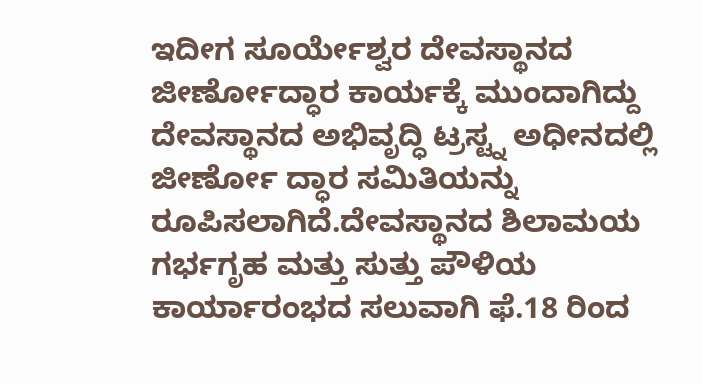ಇದೀಗ ಸೂರ್ಯೇಶ್ವರ ದೇವಸ್ಥಾನದ ಜೀರ್ಣೋದ್ಧಾರ ಕಾರ್ಯಕ್ಕೆ ಮುಂದಾಗಿದ್ದು ದೇವಸ್ಥಾನದ ಅಭಿವೃದ್ಧಿ ಟ್ರಸ್ಟ್ನ ಅಧೀನದಲ್ಲಿ ಜೀರ್ಣೋ ದ್ಧಾರ ಸಮಿತಿಯನ್ನು ರೂಪಿಸಲಾಗಿದೆ.ದೇವಸ್ಥಾನದ ಶಿಲಾಮಯ ಗರ್ಭಗೃಹ ಮತ್ತು ಸುತ್ತು ಪೌಳಿಯ ಕಾರ್ಯಾರಂಭದ ಸಲುವಾಗಿ ಫೆ.18 ರಿಂದ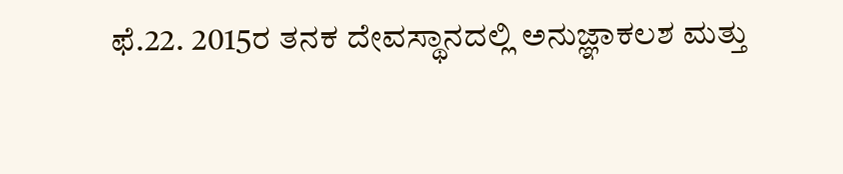ಫೆ.22. 2015ರ ತನಕ ದೇವಸ್ಥಾನದಲ್ಲಿ ಅನುಜ್ಞಾಕಲಶ ಮತ್ತು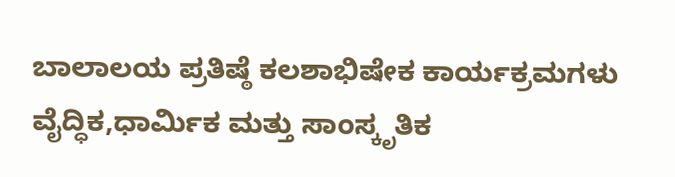ಬಾಲಾಲಯ ಪ್ರತಿಷ್ಠೆ ಕಲಶಾಭಿಷೇಕ ಕಾರ್ಯಕ್ರಮಗಳು ವೈದ್ಧಿಕ,ಧಾರ್ಮಿಕ ಮತ್ತು ಸಾಂಸ್ಕೃತಿಕ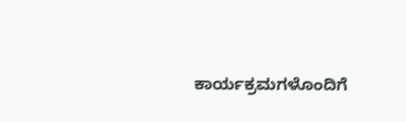ಕಾರ್ಯಕ್ರಮಗಳೊಂದಿಗೆ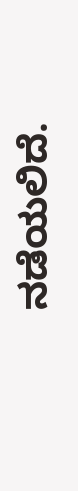ನಡೆಯಲಿದೆ.